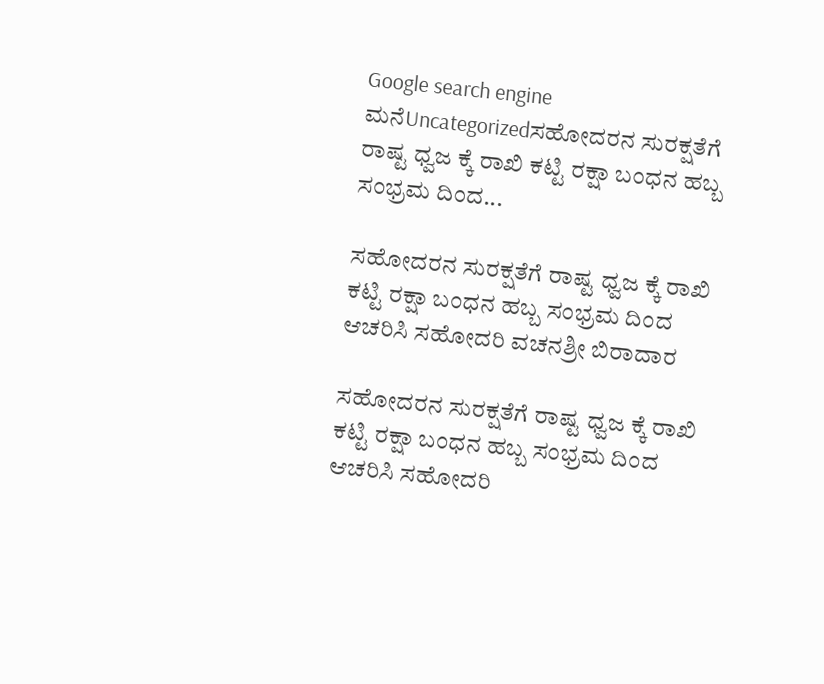Google search engine
ಮನೆUncategorizedಸಹೋದರನ ಸುರಕ್ಷತೆಗೆ ರಾಷ್ಟ ಧ್ವಜ ಕ್ಕೆ ರಾಖಿ ಕಟ್ಟಿ ರಕ್ಷಾ ಬಂಧನ ಹಬ್ಬ ಸಂಭ್ರಮ ದಿಂದ...

ಸಹೋದರನ ಸುರಕ್ಷತೆಗೆ ರಾಷ್ಟ ಧ್ವಜ ಕ್ಕೆ ರಾಖಿ ಕಟ್ಟಿ ರಕ್ಷಾ ಬಂಧನ ಹಬ್ಬ ಸಂಭ್ರಮ ದಿಂದ ಆಚರಿಸಿ ಸಹೋದರಿ ವಚನಶ್ರೀ ಬಿರಾದಾರ

ಸಹೋದರನ ಸುರಕ್ಷತೆಗೆ ರಾಷ್ಟ ಧ್ವಜ ಕ್ಕೆ ರಾಖಿ‌ ಕಟ್ಟಿ ರಕ್ಷಾ ಬಂಧನ ಹಬ್ಬ ಸಂಭ್ರಮ ದಿಂದ ಆಚರಿಸಿ ಸಹೋದರಿ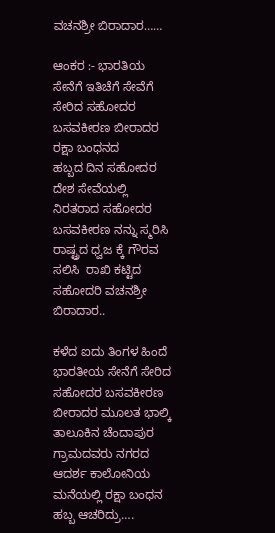ವಚನಶ್ರೀ ಬಿರಾದಾರ……

ಆಂಕರ :- ಭಾರತಿಯ ಸೇನೆಗೆ ಇತಿಚೆಗೆ ಸೇವೆಗೆ ಸೇರಿದ ಸಹೋದರ ಬಸವಕೀರಣ ಬೀರಾದರ  ರಕ್ಷಾ ಬಂಧನದ ಹಬ್ಬದ ‌ದಿನ ಸಹೋದರ ದೇಶ ಸೇವೆಯಲ್ಲಿ ನಿರತರಾದ ಸಹೋದರ ಬಸವಕೀರಣ ನನ್ನು ಸ್ಮರಿಸಿ ರಾಷ್ಟ್ರದ ಧ್ವಜ ಕ್ಕೆ ಗೌರವ ಸಲಿಸಿ  ರಾಖಿ‌ ಕಟ್ಟಿದ ಸಹೋದರಿ ವಚನಶ್ರೀ ಬಿರಾದಾರ..

ಕಳೆದ ಐದು ತಿಂಗಳ‌ ಹಿಂದೆ ಭಾರತೀಯ ಸೇನೆಗೆ ಸೇರಿದ ಸಹೋದರ ಬಸವಕೀರಣ ಬೀರಾದರ ಮೂಲತ ಭಾಲ್ಕಿ‌ ತಾಲೂಕಿನ ಚೆಂದಾಪುರ ಗ್ರಾಮದವರು ನಗರದ ಆದರ್ಶ ಕಾಲೋನಿಯ ಮನೆಯಲ್ಲಿ ರಕ್ಷಾ ಬಂಧನ ಹಬ್ಬ ಆಚರಿದ್ರು….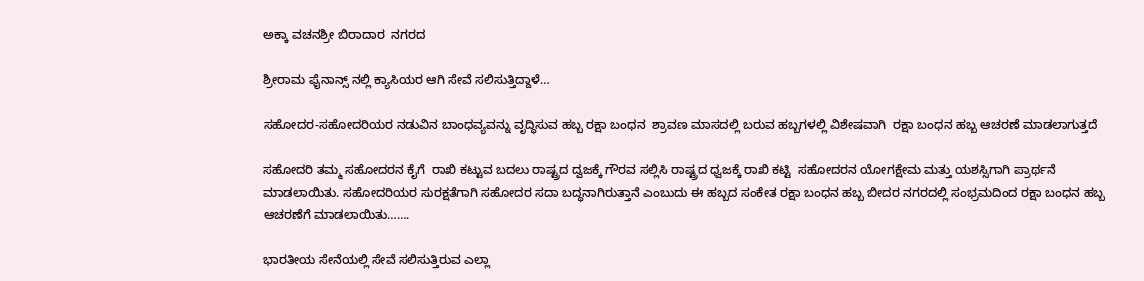ಅಕ್ಕಾ ವಚನಶ್ರೀ ಬಿರಾದಾರ  ನಗರದ

ಶ್ರೀರಾಮ ಫೈನಾನ್ಸ್ ನಲ್ಲಿ ಕ್ಯಾಸಿಯರ ಆಗಿ ಸೇವೆ ಸಲಿಸುತ್ತಿದ್ದಾಳೆ…

ಸಹೋದರ-ಸಹೋದರಿಯರ ನಡುವಿನ ಬಾಂಧವ್ಯವನ್ನು ವೃದ್ಧಿಸುವ ಹಬ್ಬ ರಕ್ಷಾ ಬಂಧನ  ಶ್ರಾವಣ ಮಾಸದಲ್ಲಿ ಬರುವ ಹಬ್ಬಗಳಲ್ಲಿ ವಿಶೇಷವಾಗಿ  ರಕ್ಷಾ ಬಂಧನ ಹಬ್ಬ ಆಚರಣೆ ಮಾಡಲಾಗುತ್ತದೆ

ಸಹೋದರಿ ತಮ್ಮ ಸಹೋದರನ ಕೈಗೆ  ರಾಖಿ ಕಟ್ಟುವ ಬದಲು ರಾಷ್ಟ್ರದ ದ್ವಜಕ್ಕೆ ಗೌರವ ಸಲ್ಲಿಸಿ ರಾಷ್ಟ್ರದ ಧ್ವಜಕ್ಕೆ ರಾಖಿ ಕಟ್ಟಿ  ಸಹೋದರನ ಯೋಗಕ್ಷೇಮ ಮತ್ತು ಯಶಸ್ಸಿಗಾಗಿ ಪ್ರಾರ್ಥನೆ ಮಾಡಲಾಯಿತು. ಸಹೋದರಿಯರ ಸುರಕ್ಷತೆಗಾಗಿ ಸಹೋದರ ಸದಾ ಬದ್ಧನಾಗಿರುತ್ತಾನೆ ಎಂಬುದು ಈ ಹಬ್ಬದ ಸಂಕೇತ ರಕ್ಷಾ ಬಂಧನ ಹಬ್ಬ ಬೀದರ ನಗರದಲ್ಲಿ ಸಂಭ್ರಮದಿಂದ ರಕ್ಷಾ ಬಂಧನ ಹಬ್ಬ ಆಚರಣೆಗೆ ಮಾಡಲಾಯಿತು…….

ಭಾರತೀಯ ಸೇನೆಯಲ್ಲಿ ಸೇವೆ ಸಲಿಸುತ್ತಿರುವ ಎಲ್ಲಾ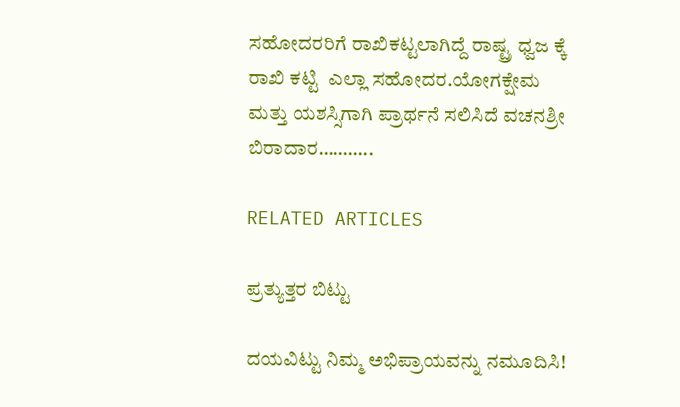ಸಹೋದರರಿಗೆ ರಾಖಿ‌ಕಟ್ಟಲಾಗಿದ್ದೆ ರಾಷ್ಟ್ರ ಧ್ವಜ ಕ್ಕೆ ರಾಖಿ ಕಟ್ಟಿ  ಎಲ್ಲಾ ಸಹೋದರ.ಯೋಗಕ್ಷೇಮ ಮತ್ತು ಯಶಸ್ಸಿಗಾಗಿ ಪ್ರಾರ್ಥನೆ ಸಲಿಸಿದೆ ವಚನಶ್ರೀ ಬಿರಾದಾರ………..

RELATED ARTICLES

ಪ್ರತ್ಯುತ್ತರ ಬಿಟ್ಟು

ದಯವಿಟ್ಟು ನಿಮ್ಮ ಅಭಿಪ್ರಾಯವನ್ನು ನಮೂದಿಸಿ!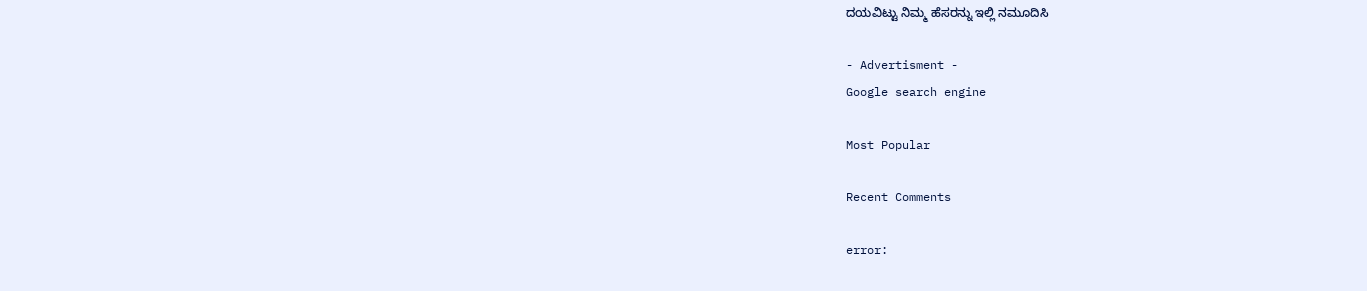ದಯವಿಟ್ಟು ನಿಮ್ಮ ಹೆಸರನ್ನು ಇಲ್ಲಿ ನಮೂದಿಸಿ

- Advertisment -
Google search engine

Most Popular

Recent Comments

error: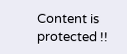Content is protected !!